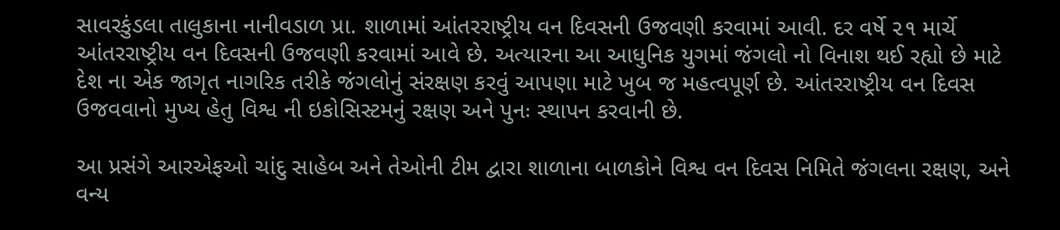સાવરકુંડલા તાલુકાના નાનીવડાળ પ્રા. શાળામાં આંતરરાષ્ટ્રીય વન દિવસની ઉજવણી કરવામાં આવી. દર વર્ષે ૨૧ માર્ચે આંતરરાષ્ટ્રીય વન દિવસની ઉજવણી કરવામાં આવે છે. અત્યારના આ આધુનિક યુગમાં જંગલો નો વિનાશ થઈ રહ્યો છે માટે દેશ ના એક જાગૃત નાગરિક તરીકે જંગલોનું સંરક્ષણ કરવું આપણા માટે ખુબ જ મહત્વપૂર્ણ છે. આંતરરાષ્ટ્રીય વન દિવસ ઉજવવાનો મુખ્ય હેતુ વિશ્વ ની ઇકોસિસ્ટમનું રક્ષણ અને પુનઃ સ્થાપન કરવાની છે.

આ પ્રસંગે આરએફઓ ચાંદુ સાહેબ અને તેઓની ટીમ દ્વારા શાળાના બાળકોને વિશ્વ વન દિવસ નિમિતે જંગલના રક્ષણ, અને વન્ય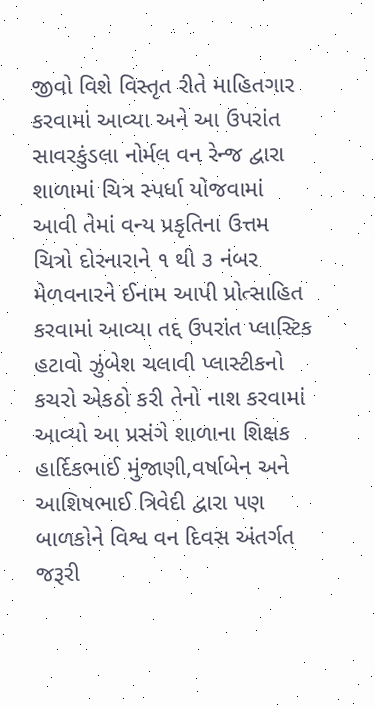જીવો વિશે વિસ્તૃત રીતે માહિતગાર કરવામાં આવ્યા અને આ ઉપરાંત સાવરકુંડલા નોર્મલ વન રેન્જ દ્વારા શાળામાં ચિત્ર સ્પર્ધા યોજવામાં આવી તેમાં વન્ય પ્રકૃતિના ઉત્તમ ચિત્રો દોરનારાને ૧ થી ૩ નંબર મેળવનારને ઈનામ આપી પ્રોત્સાહિત કરવામાં આવ્યા તદ્દ ઉપરાંત પ્લાસ્ટિક હટાવો ઝુંબેશ ચલાવી પ્લાસ્ટીકનો કચરો એકઠો કરી તેનો નાશ કરવામાં આવ્યો આ પ્રસંગે શાળાના શિક્ષક હાર્દિકભાઈ મુંજાણી,વર્ષાબેન અને આશિષભાઈ ત્રિવેદી દ્વારા પણ બાળકોને વિશ્વ વન દિવસ અંતર્ગત જરૂરી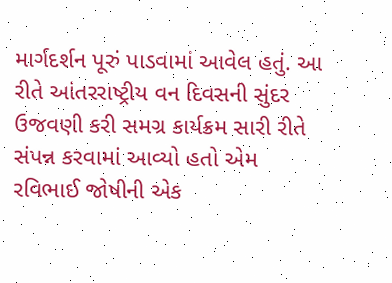માર્ગદર્શન પૂરું પાડવામાં આવેલ હતું. આ રીતે આંતરરાષ્ટ્રીય વન દિવસની સુંદર ઉજવણી કરી સમગ્ર કાર્યક્રમ સારી રીતે સંપન્ન કરવામાં આવ્યો હતો એમ રવિભાઈ જોષીની એક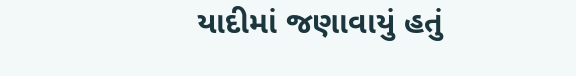યાદીમાં જણાવાયું હતું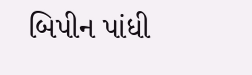બિપીન પાંધી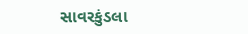સાવરકુંડલા